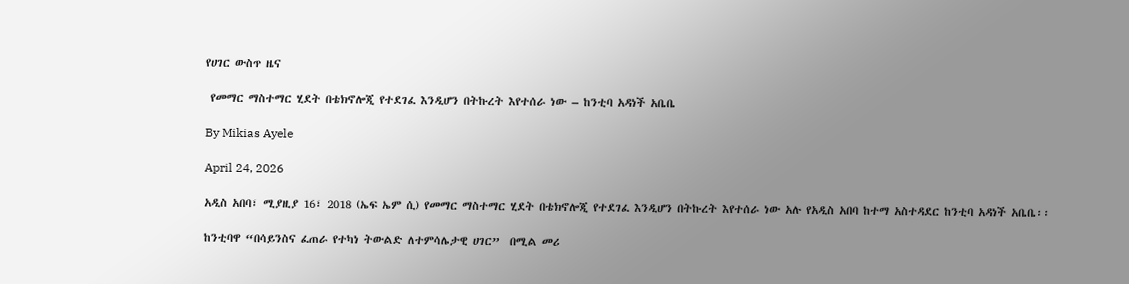የሀገር ውስጥ ዜና

 የመማር ማስተማር ሂደት በቴክኖሎጂ የተደገፈ እንዲሆን በትኩረት እየተሰራ ነው – ከንቲባ አዳነች አቤቤ

By Mikias Ayele

April 24, 2026

አዲስ አበባ፣ ሚያዚያ 16፣ 2018 (ኤፍ ኤም ሲ) የመማር ማስተማር ሂደት በቴክኖሎጂ የተደገፈ እንዲሆን በትኩረት እየተሰራ ነው አሉ የአዲስ አበባ ከተማ አስተዳደር ከንቲባ አዳነች አቤቤ፡፡

ከንቲባዋ “በሳይንስና ፈጠራ የተካነ ትውልድ ለተምሳሌታዊ ሀገር”  በሚል መሪ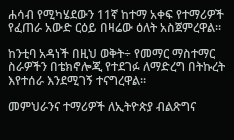ሐሳብ የሚካሄደውን 11ኛ ከተማ አቀፍ የተማሪዎች የፈጠራ አውድ ርዕይ በዛሬው ዕለት አስጀምረዋል።

ከንቲባ አዳነች በዚህ ወቅት÷ የመማር ማስተማር ስራዎችን በቴክኖሎጂ የተደገፉ ለማድረግ በትኩረት እየተሰራ እንደሚገኝ ተናግረዋል፡፡

መምህራንና ተማሪዎች ለኢትዮጵያ ብልጽግና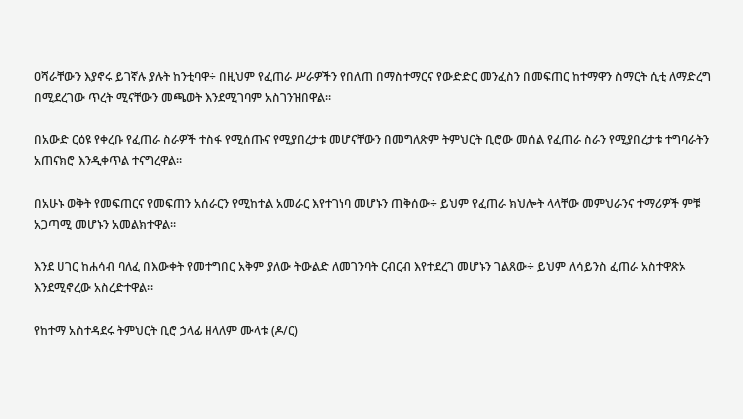ዐሻራቸውን እያኖሩ ይገኛሉ ያሉት ከንቲባዋ÷ በዚህም የፈጠራ ሥራዎችን የበለጠ በማስተማርና የውድድር መንፈስን በመፍጠር ከተማዋን ስማርት ሲቲ ለማድረግ በሚደረገው ጥረት ሚናቸውን መጫወት እንደሚገባም አስገንዝበዋል።

በአውድ ርዕዩ የቀረቡ የፈጠራ ስራዎች ተስፋ የሚሰጡና የሚያበረታቱ መሆናቸውን በመግለጽም ትምህርት ቢሮው መሰል የፈጠራ ስራን የሚያበረታቱ ተግባራትን አጠናክሮ እንዲቀጥል ተናግረዋል።

በአሁኑ ወቅት የመፍጠርና የመፍጠን አሰራርን የሚከተል አመራር እየተገነባ መሆኑን ጠቅሰው÷ ይህም የፈጠራ ክህሎት ላላቸው መምህራንና ተማሪዎች ምቹ አጋጣሚ መሆኑን አመልክተዋል።

እንደ ሀገር ከሐሳብ ባለፈ በእውቀት የመተግበር አቅም ያለው ትውልድ ለመገንባት ርብርብ እየተደረገ መሆኑን ገልጸው÷ ይህም ለሳይንስ ፈጠራ አስተዋጽኦ እንደሚኖረው አስረድተዋል።

የከተማ አስተዳደሩ ትምህርት ቢሮ ኃላፊ ዘላለም ሙላቱ (ዶ/ር)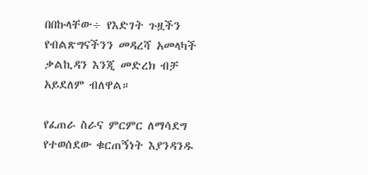በበኩላቸው÷ የእድገት ጉዟችን የብልጽግናችንን መዳረሻ አመላካች ቃልኪዳን እንጂ መድረክ ብቻ አይደለም ብለዋል።

የፈጠራ ስራና ምርምር ለማሳደግ የተወሰደው ቁርጠኝነት እያንዳንዱ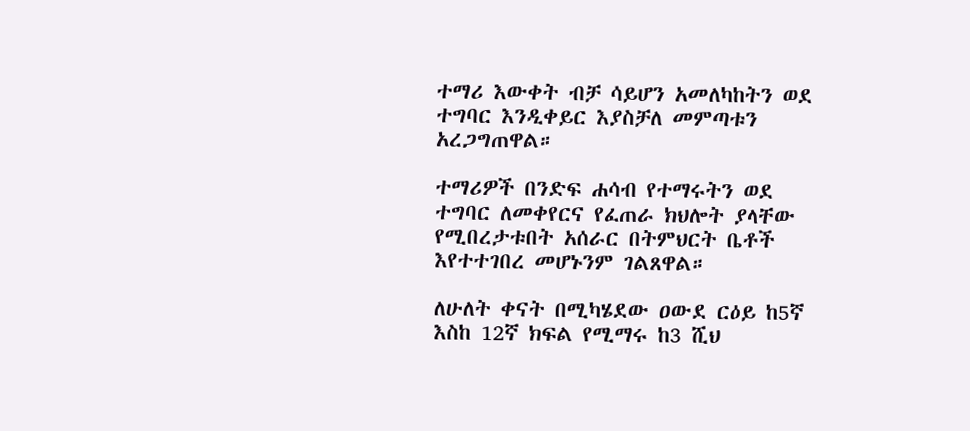ተማሪ እውቀት ብቻ ሳይሆን አመለካከትን ወደ ተግባር እንዲቀይር እያስቻለ መምጣቱን አረጋግጠዋል።

ተማሪዎች በንድፍ ሐሳብ የተማሩትን ወደ ተግባር ለመቀየርና የፈጠራ ክህሎት ያላቸው የሚበረታቱበት አሰራር በትምህርት ቤቶች እየተተገበረ መሆኑንም ገልጸዋል።

ለሁለት ቀናት በሚካሄደው ዐውደ ርዕይ ከ5ኛ እስከ 12ኛ ክፍል የሚማሩ ከ3 ሺህ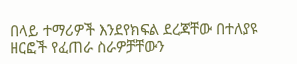በላይ ተማሪዎች እንደየክፍል ደረጃቸው በተለያዩ ዘርፎች የፈጠራ ስራዎቻቸውን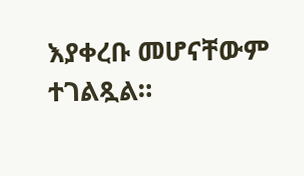እያቀረቡ መሆናቸውም ተገልጿል።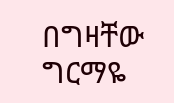በግዛቸው ግርማዬ